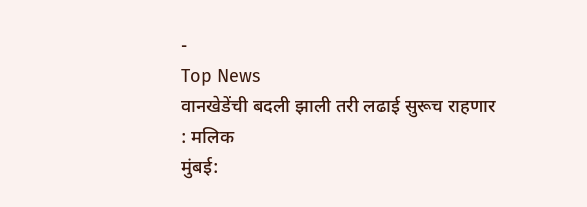-
Top News
वानखेडेंची बदली झाली तरी लढाई सुरूच राहणार : मलिक
मुंबई: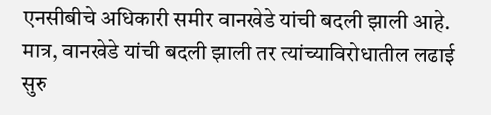एनसीबीचे अधिकारी समीर वानखेडे यांची बदली झाली आहे. मात्र, वानखेडे यांची बदली झाली तर त्यांच्याविरोधातील लढाई सुरु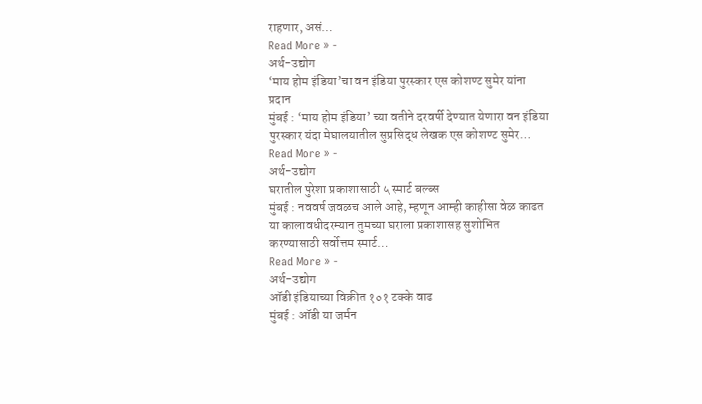राहणार, असं…
Read More » -
अर्थ-उद्योग
‘माय होम इंडिया’चा वन इंडिया पुरस्कार एस कोशण्ट सुमेर यांना प्रदान
मुंबई : ‘माय होम इंडिया’ च्या वतीने दरवर्षी देण्यात येणारा वन इंडिया पुरस्कार यंदा मेघालयातील सुप्रसिद्ध लेखक एस कोशण्ट सुमेर…
Read More » -
अर्थ-उद्योग
घरातील पुरेशा प्रकाशासाठी ५ स्मार्ट बल्ब्स
मुंबई : नववर्ष जवळच आले आहे, म्हणून आम्ही काहीसा वेळ काढत या कालावधीदरम्यान तुमच्या घराला प्रकाशासह सुशोभित करण्यासाठी सर्वोत्तम स्मार्ट…
Read More » -
अर्थ-उद्योग
ऑडी इंडियाच्या विक्रीत १०१ टक्के वाढ
मुंबई : ऑडी या जर्मन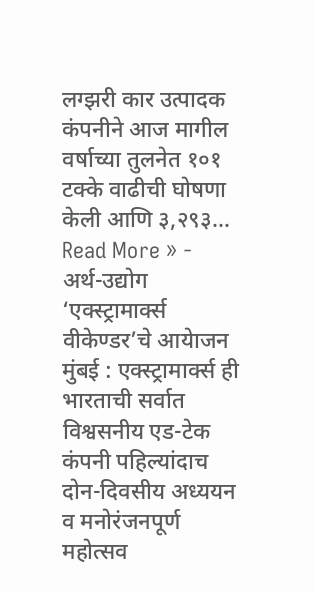लग्झरी कार उत्पादक कंपनीने आज मागील वर्षाच्या तुलनेत १०१ टक्के वाढीची घोषणा केली आणि ३,२९३…
Read More » -
अर्थ-उद्योग
‘एक्स्ट्रामार्क्स वीकेण्डर’चे आयेाजन
मुंबई : एक्स्ट्रामार्क्स ही भारताची सर्वात विश्वसनीय एड-टेक कंपनी पहिल्यांदाच दोन-दिवसीय अध्ययन व मनोरंजनपूर्ण महोत्सव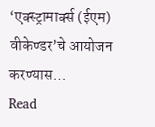‘एक्स्ट्रामार्क्स (ईएम) वीकेण्डर’चे आयोजन करण्यास…
Read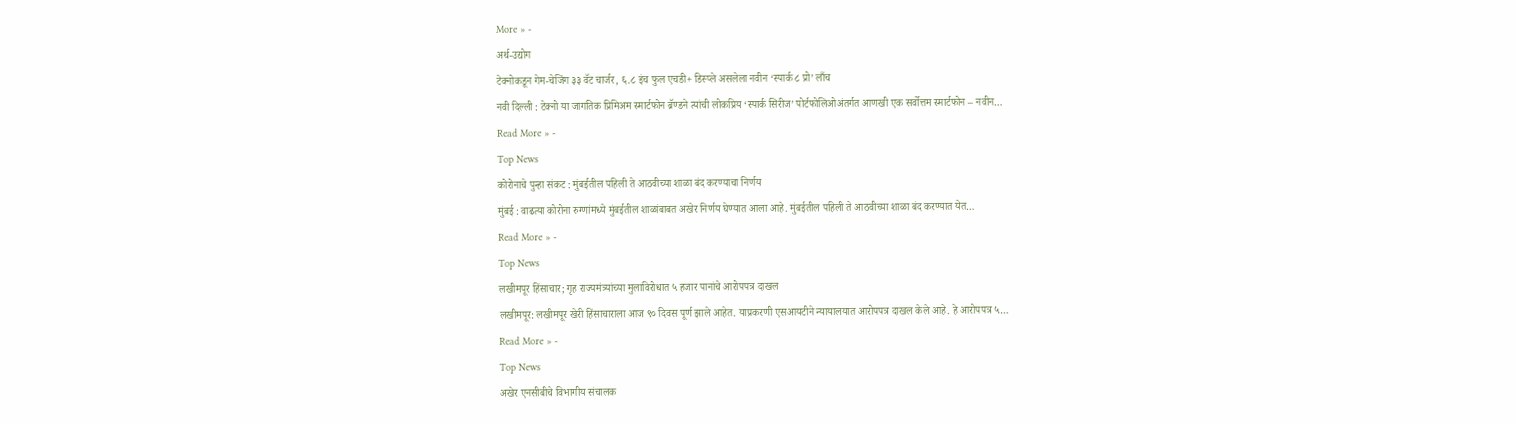More » -
अर्थ-उद्योग
टेक्नोकडून गेम-चेजिंग ३३ वॅट चार्जर, ६.८ इंच फुल एचडी+ डिस्प्ले असलेला नवीन ‘स्पार्क ८ प्रो’ लाँच
नवी दिल्ली : टेक्नो या जागतिक प्रिमिअम स्मार्टफोन ब्रॅण्डने त्यांची लोकप्रिय ‘स्पार्क सिरीज’ पोर्टफोलिओअंतर्गत आणखी एक सर्वोत्तम स्मार्टफोन – नवीन…
Read More » -
Top News
कोरोनाचे पुन्हा संकट : मुंबईतील पहिली ते आठवीच्या शाळा बंद करण्याचा निर्णय
मुंबई : वाढत्या कोरोना रुग्णांमध्ये मुंबईतील शाळांबाबत अखेर निर्णय घेण्यात आला आहे. मुंबईतील पहिली ते आठवीच्या शाळा बंद करण्यात येत…
Read More » -
Top News
लखीमपूर हिंसाचार; गृह राज्यमंत्र्यांच्या मुलाविरोधात ५ हजार पानांचे आरोपपत्र दाखल
लखीमपूर: लखीमपूर खेरी हिंसाचाराला आज ९० दिवस पूर्ण झाले आहेत. याप्रकरणी एसआयटीने न्यायालयात आरोपपत्र दाखल केले आहे. हे आरोपपत्र ५…
Read More » -
Top News
अखेर एनसीबीचे विभागीय संचालक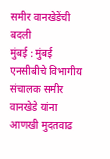समीर वानखेडेंची बदली
मुंबई : मुंबई एनसीबीचे विभागीय संचालक समीर वानखेडे यांना आणखी मुदतवाढ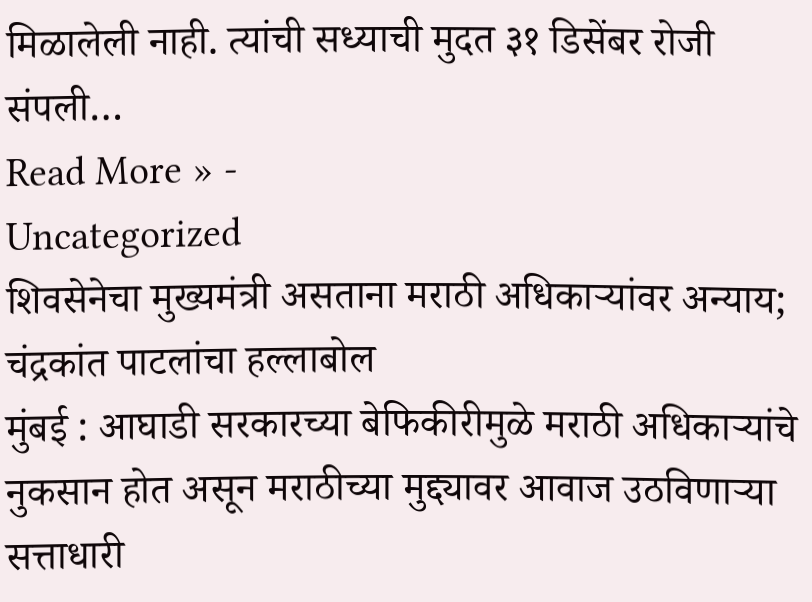मिळालेली नाही. त्यांची सध्याची मुदत ३१ डिसेंबर रोजी संपली…
Read More » -
Uncategorized
शिवसेनेचा मुख्यमंत्री असताना मराठी अधिकाऱ्यांवर अन्याय; चंद्रकांत पाटलांचा हल्लाबोल
मुंबई : आघाडी सरकारच्या बेफिकीरीमुळे मराठी अधिकाऱ्यांचे नुकसान होत असून मराठीच्या मुद्द्यावर आवाज उठविणाऱ्या सत्ताधारी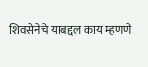शिवसेनेचे याबद्दल काय म्हणणे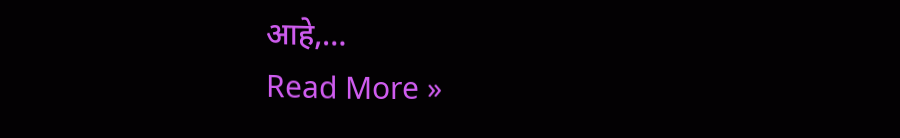आहे,…
Read More »